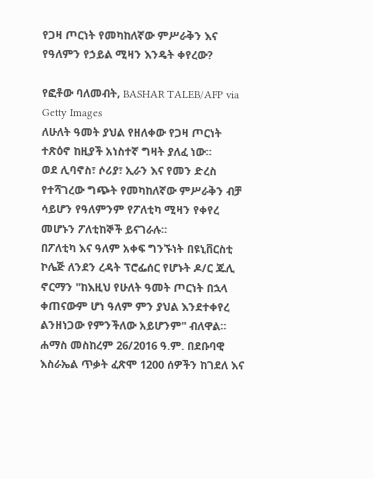የጋዛ ጦርነት የመካከለኛው ምሥራቅን እና የዓለምን የኃይል ሚዛን እንዴት ቀየረው?

የፎቶው ባለመብት, BASHAR TALEB/AFP via Getty Images
ለሁለት ዓመት ያህል የዘለቀው የጋዛ ጦርነት ተጽዕኖ ከዚያች አነስተኛ ግዛት ያለፈ ነው።
ወደ ሊባኖስ፣ ሶሪያ፣ ኢራን እና የመን ድረስ የተሻገረው ግጭት የመካከለኛው ምሥራቅን ብቻ ሳይሆን የዓለምንም የፖለቲካ ሚዛን የቀየረ መሆኑን ፖለቲከኞች ይናገራሉ።
በፖለቲካ እና ዓለም አቀፍ ግንኙነት በዩኒቨርስቲ ኮሌጅ ለንደን ረዳት ፕሮፌሰር የሆኑት ዶ/ር ጁሊ ኖርማን "ከእዚህ የሁለት ዓመት ጦርነት በኋላ ቀጠናውም ሆነ ዓለም ምን ያህል እንደተቀየረ ልንዘነጋው የምንችለው አይሆንም" ብለዋል።
ሐማስ መስከረም 26/2016 ዓ.ም. በደቡባዊ እስራኤል ጥቃት ፈጽሞ 1200 ሰዎችን ከገደለ እና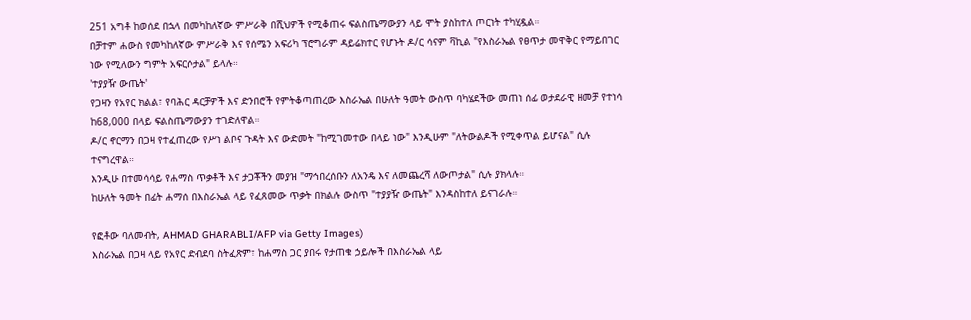251 አግቶ ከወሰደ በኋላ በመካከለኛው ምሥራቅ በሺህዎች የሚቆጠሩ ፍልስጤማውያን ላይ ሞት ያስከተለ ጦርነት ተካሂዷል።
በቻተም ሐውስ የመካከለኛው ምሥራቅ እና የሰሜን አፍሪካ ፕሮግራም ዳይሬክተር የሆኑት ዶ/ር ሳናም ቫኪል "የእስራኤል የፀጥታ መዋቅር የማይበገር ነው የሚለውን ግምት አፍርሶታል" ይላሉ።
'ተያያዥ ውጤት'
የጋዛን የአየር ክልል፣ የባሕር ዳርቻዎች እና ድንበሮች የምትቆጣጠረው እስራኤል በሁለት ዓመት ውስጥ ባካሄደችው መጠነ ሰፊ ወታደራዊ ዘመቻ የተነሳ ከ68,000 በላይ ፍልስጤማውያን ተገድለዋል።
ዶ/ር ኖርማን በጋዛ የተፈጠረው የሥነ ልቦና ጉዳት እና ውድመት "ከሚገመተው በላይ ነው" እንዲሁም "ለትውልዶች የሚቀጥል ይሆናል" ሲሉ ተናግረዋል።
እንዲሁ በተመሳሳይ የሐማስ ጥቃቶች እና ታጋቾችን መያዝ "ማኅበረሰቡን ለአንዴ እና ለመጨረሻ ለውጦታል" ሲሉ ያክላሉ።
ከሁለት ዓመት በፊት ሐማሰ በእስራኤል ላይ የፈጸመው ጥቃት በክልሉ ውስጥ "ተያያዥ ውጤት" እንዳስከተለ ይናገራሉ።

የፎቶው ባለመብት, AHMAD GHARABLI/AFP via Getty Images)
እስራኤል በጋዛ ላይ የአየር ድብደባ ስትፈጽም፣ ከሐማስ ጋር ያበሩ የታጠቁ ኃይሎች በእስራኤል ላይ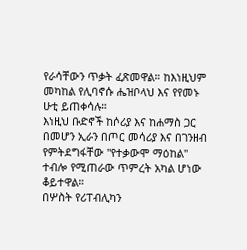የራሳቸውን ጥቃት ፈጽመዋል። ከእነዚህም መካከል የሊባኖሱ ሔዝቦላህ እና የየመኑ ሁቲ ይጠቀሳሉ።
እነዚህ ቡድኖች ከሶሪያ እና ከሐማስ ጋር በመሆን ኢራን በጦር መሳሪያ እና በገንዘብ የምትደግፋቸው "የተቃውሞ ማዕከል" ተብሎ የሚጠራው ጥምረት አካል ሆነው ቆይተዋል።
በሦስት የሪፐብሊካን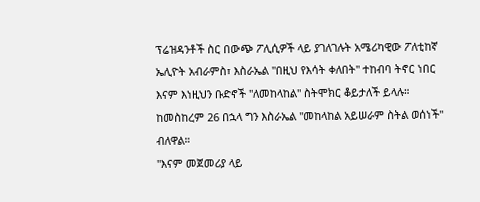ፕሬዝዳንቶች ስር በውጭ ፖሊሲዎች ላይ ያገለገሉት አሜሪካዊው ፖለቲከኛ ኤሊዮት አብራምስ፣ እስራኤል "በዚህ የእሳት ቀለበት" ተከብባ ትኖር ነበር እናም እነዚህን ቡድኖች "ለመከላከል" ስትሞክር ቆይታለች ይላሉ።
ከመስከረም 26 በኋላ ግን እስራኤል "መከላከል አይሠራም ስትል ወሰነች" ብለዋል።
"እናም መጀመሪያ ላይ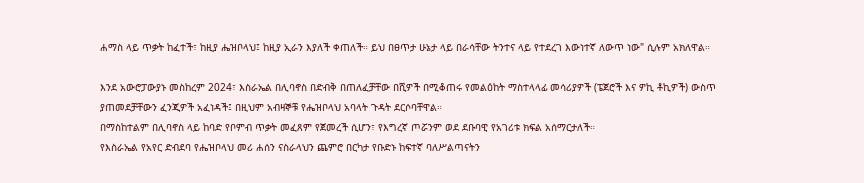ሐማስ ላይ ጥቃት ከፈተች፣ ከዚያ ሔዝቦላህ፤ ከዚያ ኢራን እያለች ቀጠለች። ይህ በፀጥታ ሁኔታ ላይ በራሳቸው ትንተና ላይ የተደረገ እውነተኛ ለውጥ ነው" ሲሉም አክለዋል።

እንደ አውሮፓውያኑ መስከረም 2024፣ እስራኤል በሊባኖስ በድብቅ በጠለፈቻቸው በሺዎች በሚቆጠሩ የመልዕከት ማስተላላፊ መሳሪያዎች (ፔጀሮች እና ዎኪ ቶኪዎች) ውስጥ ያጠመደቻቸውን ፈንጂዎች አፈነዳች፤ በዚህም አብዛኞቹ የሔዝቦላህ አባላት ጉዳት ደርሶባቸዋል።
በማስከተልም በሊባኖስ ላይ ከባድ የቦምብ ጥቃት መፈጸም የጀመረች ሲሆን፣ የእግረኛ ጦሯንም ወደ ደቡባዊ የአገሪቱ ክፍል አሰማርታለች።
የእስራኤል የአየር ድብደባ የሔዝቦላህ መሪ ሐሰን ናስራላህን ጨምሮ በርካታ የቡድኑ ከፍተኛ ባለሥልጣናትን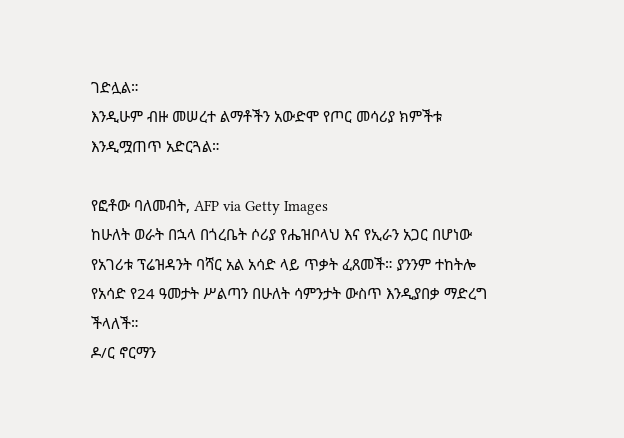ገድሏል።
እንዲሁም ብዙ መሠረተ ልማቶችን አውድሞ የጦር መሳሪያ ክምችቱ እንዲሟጠጥ አድርጓል።

የፎቶው ባለመብት, AFP via Getty Images
ከሁለት ወራት በኋላ በጎረቤት ሶሪያ የሔዝቦላህ እና የኢራን አጋር በሆነው የአገሪቱ ፕሬዝዳንት ባሻር አል አሳድ ላይ ጥቃት ፈጸመች። ያንንም ተከትሎ የአሳድ የ24 ዓመታት ሥልጣን በሁለት ሳምንታት ውስጥ እንዲያበቃ ማድረግ ችላለች።
ዶ/ር ኖርማን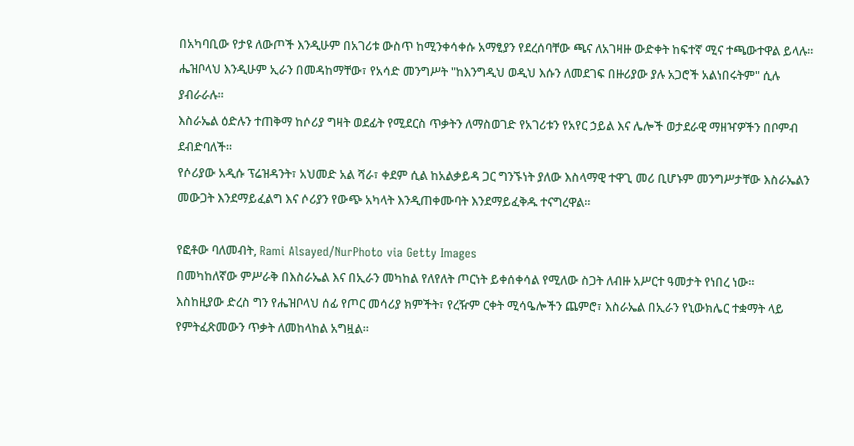በአካባቢው የታዩ ለውጦች እንዲሁም በአገሪቱ ውስጥ ከሚንቀሳቀሱ አማፂያን የደረሰባቸው ጫና ለአገዛዙ ውድቀት ከፍተኛ ሚና ተጫውተዋል ይላሉ።
ሔዝቦላህ እንዲሁም ኢራን በመዳከማቸው፣ የአሳድ መንግሥት "ከእንግዲህ ወዲህ እሱን ለመደገፍ በዙሪያው ያሉ አጋሮች አልነበሩትም" ሲሉ ያብራራሉ።
እስራኤል ዕድሉን ተጠቅማ ከሶሪያ ግዛት ወደፊት የሚደርስ ጥቃትን ለማስወገድ የአገሪቱን የአየር ኃይል እና ሌሎች ወታደራዊ ማዘዣዎችን በቦምብ ደብድባለች።
የሶሪያው አዲሱ ፕሬዝዳንት፣ አህመድ አል ሻራ፣ ቀደም ሲል ከአልቃይዳ ጋር ግንኙነት ያለው እስላማዊ ተዋጊ መሪ ቢሆኑም መንግሥታቸው እስራኤልን መውጋት እንደማይፈልግ እና ሶሪያን የውጭ አካላት እንዲጠቀሙባት እንደማይፈቅዱ ተናግረዋል።

የፎቶው ባለመብት, Rami Alsayed/NurPhoto via Getty Images
በመካከለኛው ምሥራቅ በእስራኤል እና በኢራን መካከል የለየለት ጦርነት ይቀሰቀሳል የሚለው ስጋት ለብዙ አሥርተ ዓመታት የነበረ ነው።
እስከዚያው ድረስ ግን የሔዝቦላህ ሰፊ የጦር መሳሪያ ክምችት፣ የረዥም ርቀት ሚሳዔሎችን ጨምሮ፣ እስራኤል በኢራን የኒውክሌር ተቋማት ላይ የምትፈጽመውን ጥቃት ለመከላከል አግዟል።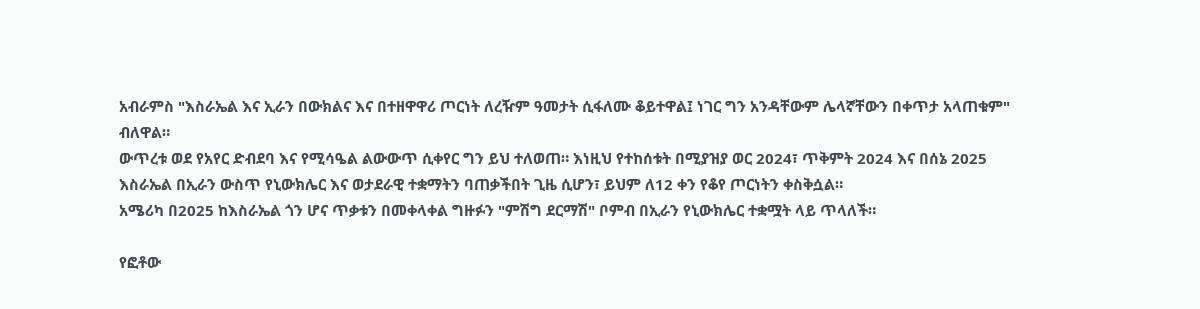አብራምስ "እስራኤል እና ኢራን በውክልና እና በተዘዋዋሪ ጦርነት ለረዥም ዓመታት ሲፋለሙ ቆይተዋል፤ ነገር ግን አንዳቸውም ሌላኛቸውን በቀጥታ አላጠቁም" ብለዋል።
ውጥረቱ ወደ የአየር ድብደባ እና የሚሳዔል ልውውጥ ሲቀየር ግን ይህ ተለወጠ። እነዚህ የተከሰቱት በሚያዝያ ወር 2024፣ ጥቅምት 2024 እና በሰኔ 2025 እስራኤል በኢራን ውስጥ የኒውክሌር እና ወታደራዊ ተቋማትን ባጠቃችበት ጊዜ ሲሆን፣ ይህም ለ12 ቀን የቆየ ጦርነትን ቀስቅሷል።
አሜሪካ በ2025 ከእስራኤል ጎን ሆና ጥቃቱን በመቀላቀል ግዙፉን "ምሽግ ደርማሽ" ቦምብ በኢራን የኒውክሌር ተቋሟት ላይ ጥላለች።

የፎቶው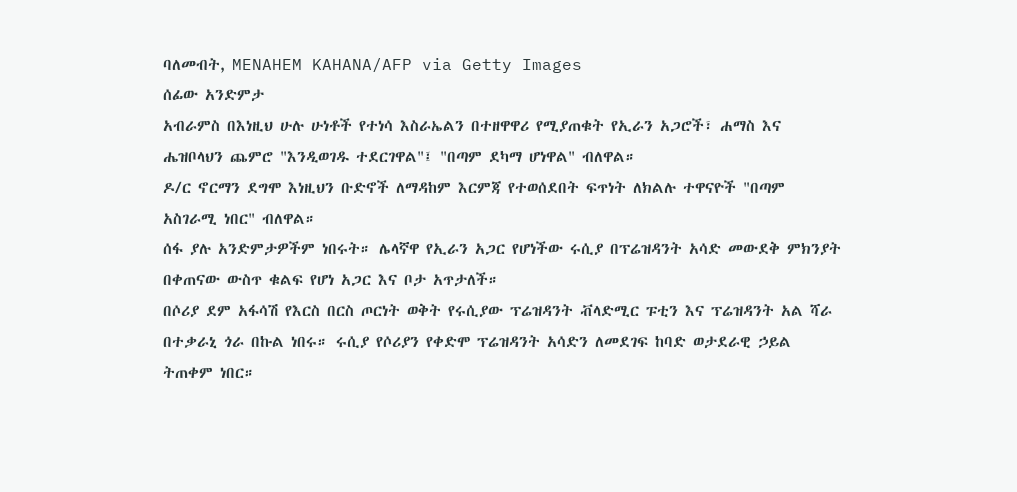ባለመብት, MENAHEM KAHANA/AFP via Getty Images
ሰፊው አንድምታ
አብራምስ በእነዚህ ሁሉ ሁነቶች የተነሳ እስራኤልን በተዘዋዋሪ የሚያጠቁት የኢራን አጋሮች፣ ሐማስ እና ሔዝቦላህን ጨምሮ "እንዲወገዱ ተደርገዋል"፤ "በጣም ደካማ ሆነዋል" ብለዋል።
ዶ/ር ኖርማን ደግሞ እነዚህን ቡድኖች ለማዳከም እርምጃ የተወሰደበት ፍጥነት ለክልሉ ተዋናዮች "በጣም አስገራሚ ነበር" ብለዋል።
ሰፋ ያሉ አንድምታዎችም ነበሩት። ሌላኛዋ የኢራን አጋር የሆነችው ሩሲያ በፕሬዝዳንት አሳድ መውደቅ ምክንያት በቀጠናው ውስጥ ቁልፍ የሆነ አጋር እና ቦታ አጥታለች።
በሶሪያ ደም አፋሳሽ የእርስ በርስ ጦርነት ወቅት የሩሲያው ፕሬዝዳንት ቭላድሚር ፑቲን እና ፕሬዝዳንት አል ሻራ በተቃራኒ ጎራ በኩል ነበሩ። ሩሲያ የሶሪያን የቀድሞ ፕሬዝዳንት አሳድን ለመደገፍ ከባድ ወታደራዊ ኃይል ትጠቀም ነበር።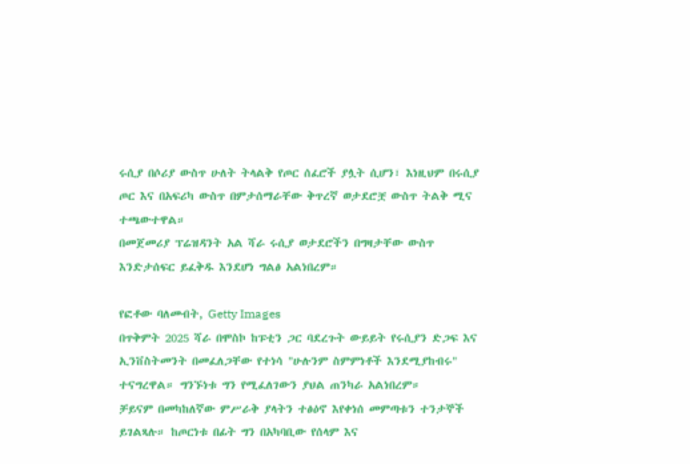ሩሲያ በሶሪያ ውስጥ ሁለት ትላልቅ የጦር ሰፈሮች ያሏት ሲሆን፣ እነዚህም በሩሲያ ጦር እና በአፍሪካ ውስጥ በምታሰማራቸው ቅጥረኛ ወታደሮቿ ውስጥ ትልቅ ሚና ተጫውተዋል።
በመጀመሪያ ፕሬዝዳንት አል ሻራ ሩሲያ ወታደሮችን በግዛታቸው ውስጥ እንድታሰፍር ይፈቅዱ እንደሆነ ግልፅ አልነበረም።

የፎቶው ባለመብት, Getty Images
በጥቅምት 2025 ሻራ በሞስኮ ከፑቲን ጋር ባደረጉት ውይይት የሩሲያን ድጋፍ እና ኢንቨስትመንት በመፈለጋቸው የተነሳ "ሁሉንም ስምምነቶች እንደሚያከብሩ" ተናግረዋል። ግንኙነቱ ግን የሚፈለገውን ያህል ጠንካራ አልነበረም።
ቻይናም በመካከለኛው ምሥራቅ ያላትን ተፅዕኖ እየቀነሰ መምጣቱን ተንታኞች ይገልጻሉ። ከጦርነቱ በፊት ግን በአካባቢው የሰላም እና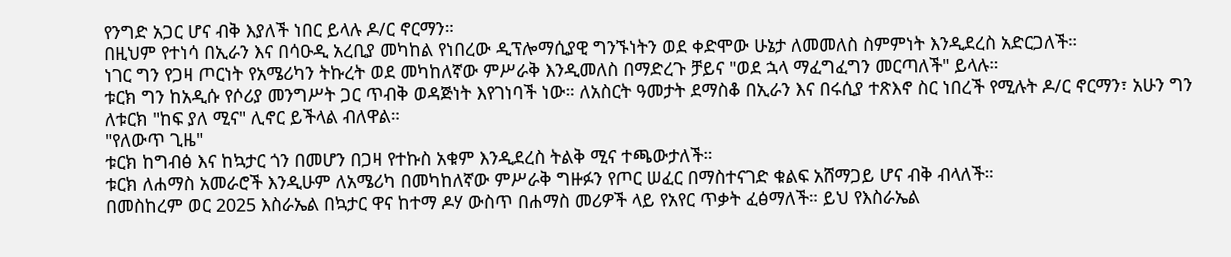የንግድ አጋር ሆና ብቅ እያለች ነበር ይላሉ ዶ/ር ኖርማን።
በዚህም የተነሳ በኢራን እና በሳዑዲ አረቢያ መካከል የነበረው ዲፕሎማሲያዊ ግንኙነትን ወደ ቀድሞው ሁኔታ ለመመለስ ስምምነት እንዲደረስ አድርጋለች።
ነገር ግን የጋዛ ጦርነት የአሜሪካን ትኩረት ወደ መካከለኛው ምሥራቅ እንዲመለስ በማድረጉ ቻይና "ወደ ኋላ ማፈግፈግን መርጣለች" ይላሉ።
ቱርክ ግን ከአዲሱ የሶሪያ መንግሥት ጋር ጥብቅ ወዳጅነት እየገነባች ነው። ለአስርት ዓመታት ደማስቆ በኢራን እና በሩሲያ ተጽእኖ ስር ነበረች የሚሉት ዶ/ር ኖርማን፣ አሁን ግን ለቱርክ "ከፍ ያለ ሚና" ሊኖር ይችላል ብለዋል።
"የለውጥ ጊዜ"
ቱርክ ከግብፅ እና ከኳታር ጎን በመሆን በጋዛ የተኩስ አቁም እንዲደረስ ትልቅ ሚና ተጫውታለች።
ቱርክ ለሐማስ አመራሮች እንዲሁም ለአሜሪካ በመካከለኛው ምሥራቅ ግዙፉን የጦር ሠፈር በማስተናገድ ቁልፍ አሸማጋይ ሆና ብቅ ብላለች።
በመስከረም ወር 2025 እስራኤል በኳታር ዋና ከተማ ዶሃ ውስጥ በሐማስ መሪዎች ላይ የአየር ጥቃት ፈፅማለች። ይህ የእስራኤል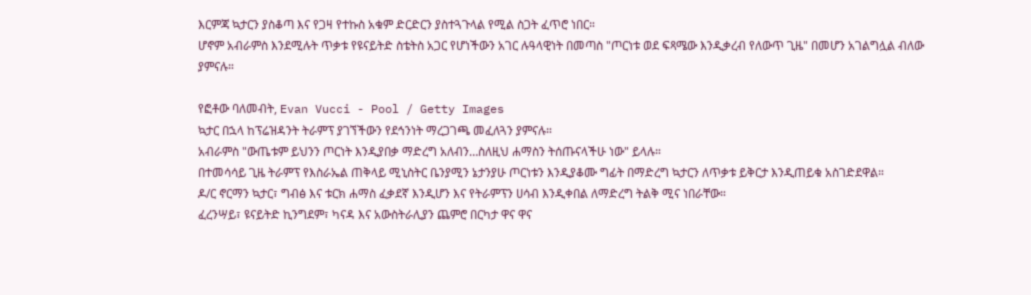እርምጃ ኳታርን ያስቆጣ እና የጋዛ የተኩስ አቁም ድርድርን ያስተጓጉላል የሚል ስጋት ፈጥሮ ነበር።
ሆኖም አብራምስ እንደሚሉት ጥቃቱ የዩናይትድ ስቴትስ አጋር የሆነችውን አገር ሉዓላዊነት በመጣስ "ጦርነቱ ወደ ፍጻሜው እንዲቃረብ የለውጥ ጊዜ" በመሆን አገልግሏል ብለው ያምናሉ።

የፎቶው ባለመብት, Evan Vucci - Pool / Getty Images
ኳታር በኋላ ከፕሬዝዳንት ትራምፕ ያገኘችውን የደኅንነት ማረጋገጫ መፈለጓን ያምናሉ።
አብራምስ "ውጤቱም ይህንን ጦርነት እንዲያበቃ ማድረግ አለብን…ስለዚህ ሐማስን ትሰጡናላችሁ ነው" ይላሉ።
በተመሳሳይ ጊዜ ትራምፕ የእስራኤል ጠቅላይ ሚኒስትር ቤንያሚን ኔታንያሁ ጦርነቱን እንዲያቆሙ ግፊት በማድረግ ኳታርን ለጥቃቱ ይቅርታ እንዲጠይቁ አስገድደዋል።
ዶ/ር ኖርማን ኳታር፣ ግብፅ እና ቱርክ ሐማስ ፈቃደኛ እንዲሆን እና የትራምፕን ሀሳብ እንዲቀበል ለማድረግ ትልቅ ሚና ነበራቸው።
ፈረንሣይ፣ ዩናይትድ ኪንግደም፣ ካናዳ እና አውስትራሊያን ጨምሮ በርካታ ዋና ዋና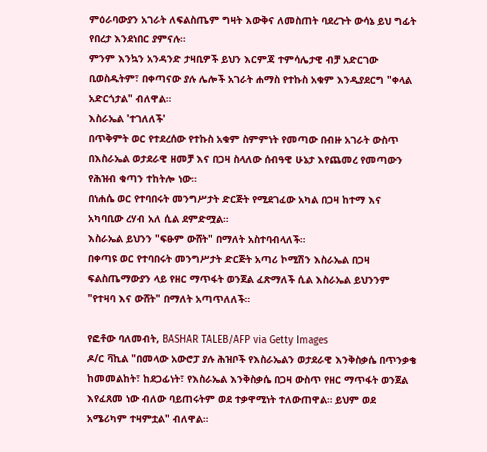ምዕራባውያን አገራት ለፍልስጤም ግዛት እውቅና ለመስጠት ባደረጉት ውሳኔ ይህ ግፊት የበረታ እንደነበር ያምናሉ።
ምንም እንኳን አንዳንድ ታዛቢዎች ይህን እርምጃ ተምሳሌታዊ ብቻ አድርገው ቢወስዱትም፣ በቀጣናው ያሉ ሌሎች አገራት ሐማስ የተኩስ አቁም እንዲያደርግ "ቀላል አድርጎታል" ብለዋል።
እስራኤል 'ተገለለች'
በጥቅምት ወር የተደረሰው የተኩስ አቁም ስምምነት የመጣው በብዙ አገራት ውስጥ በእስራኤል ወታደራዊ ዘመቻ እና በጋዛ ስላለው ሰብዓዊ ሁኔታ እየጨመረ የመጣውን የሕዝብ ቁጣን ተከትሎ ነው።
በነሐሴ ወር የተባበሩት መንግሥታት ድርጅት የሚደገፈው አካል በጋዛ ከተማ እና አካባቢው ረሃብ አለ ሲል ደምድሟል።
እስራኤል ይህንን "ፍፁም ውሸት" በማለት አስተባብላለች።
በቀጣዩ ወር የተባበሩት መንግሥታት ድርጅት አጣሪ ኮሚሽን እስራኤል በጋዛ ፍልስጤማውያን ላይ የዘር ማጥፋት ወንጀል ፈጽማለች ሲል እስራኤል ይህንንም "የተዛባ እና ውሸት" በማለት አጣጥለለች።

የፎቶው ባለመብት, BASHAR TALEB/AFP via Getty Images
ዶ/ር ቫኪል "በመላው አውሮፓ ያሉ ሕዝቦች የእስራኤልን ወታደራዊ እንቅስቃሴ በጥንቃቄ ከመመልከት፣ ከደጋፊነት፣ የእስራኤል እንቅስቃሴ በጋዛ ውስጥ የዘር ማጥፋት ወንጀል እየፈጸመ ነው ብለው ባይጠሩትም ወደ ተቃዋሚነት ተለውጠዋል። ይህም ወደ አሜሪካም ተዛምቷል" ብለዋል።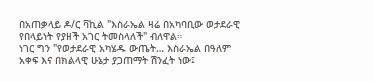በአጠቃላይ ዶ/ር ቫኪል "እስራኤል ዛሬ በአካባቢው ወታደራዊ የበላይነት የያዘች አገር ትመስላለች" ብለዋል።
ነገር ግን "የወታደራዊ አካሄዱ ውጤት… እስራኤል በዓለም አቀፍ እና በክልላዊ ሁኔታ ያጋጠማት ሽንፈት ነው፤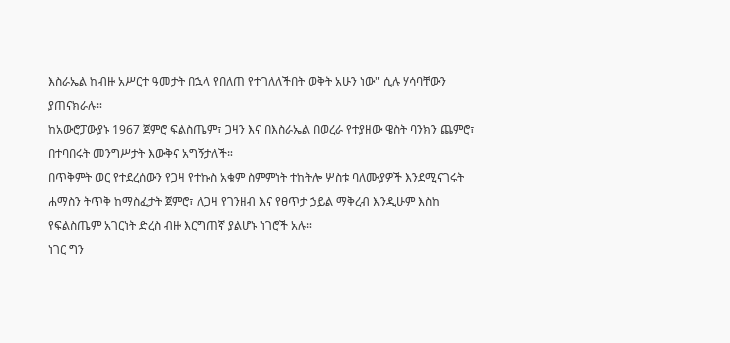እስራኤል ከብዙ አሥርተ ዓመታት በኋላ የበለጠ የተገለለችበት ወቅት አሁን ነው" ሲሉ ሃሳባቸውን ያጠናክራሉ።
ከአውሮፓውያኑ 1967 ጀምሮ ፍልስጤም፣ ጋዛን እና በእስራኤል በወረራ የተያዘው ዌስት ባንክን ጨምሮ፣ በተባበሩት መንግሥታት እውቅና አግኝታለች።
በጥቅምት ወር የተደረሰውን የጋዛ የተኩስ አቁም ስምምነት ተከትሎ ሦስቱ ባለሙያዎች እንደሚናገሩት ሐማስን ትጥቅ ከማስፈታት ጀምሮ፣ ለጋዛ የገንዘብ እና የፀጥታ ኃይል ማቅረብ እንዲሁም እስከ የፍልስጤም አገርነት ድረስ ብዙ እርግጠኛ ያልሆኑ ነገሮች አሉ።
ነገር ግን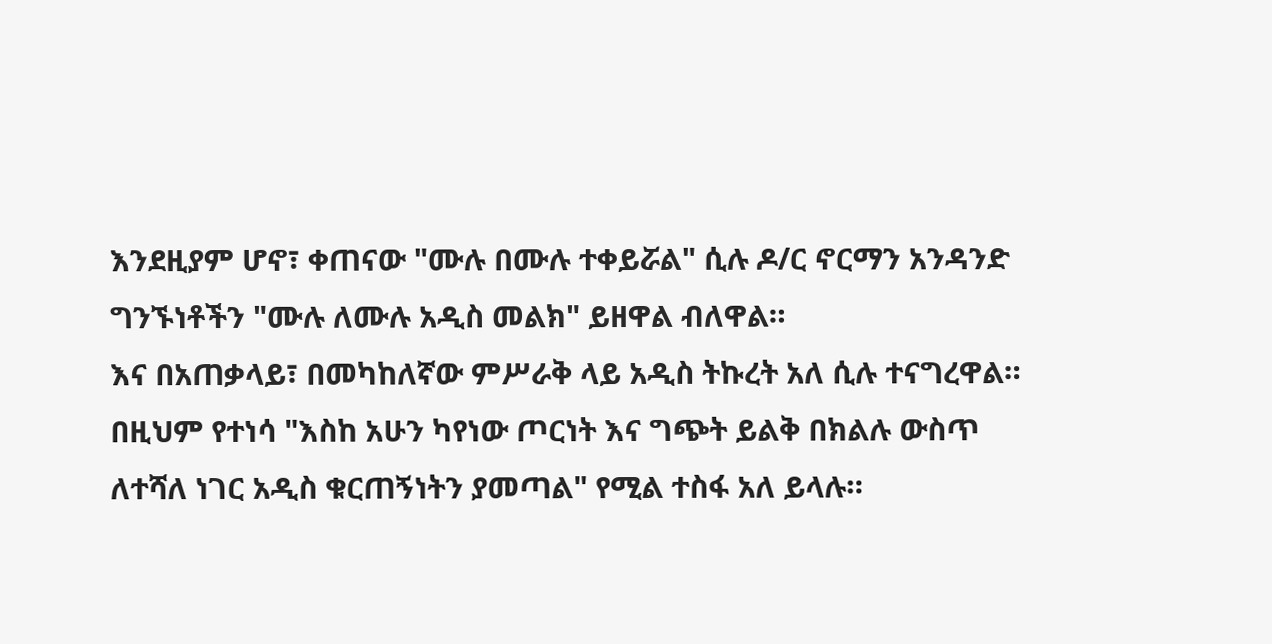እንደዚያም ሆኖ፣ ቀጠናው "ሙሉ በሙሉ ተቀይሯል" ሲሉ ዶ/ር ኖርማን አንዳንድ ግንኙነቶችን "ሙሉ ለሙሉ አዲስ መልክ" ይዘዋል ብለዋል።
እና በአጠቃላይ፣ በመካከለኛው ምሥራቅ ላይ አዲስ ትኩረት አለ ሲሉ ተናግረዋል።
በዚህም የተነሳ "እስከ አሁን ካየነው ጦርነት እና ግጭት ይልቅ በክልሉ ውስጥ ለተሻለ ነገር አዲስ ቁርጠኝነትን ያመጣል" የሚል ተስፋ አለ ይላሉ።